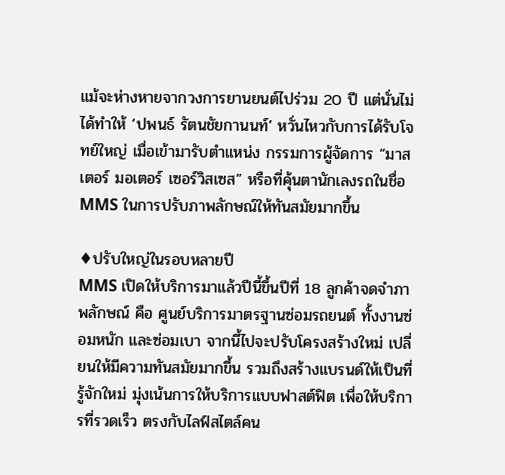แม้จะห่างหายจากวงการยานยนต์ไปร่วม 20 ปี แต่นั่นไม่ได้ทำให้ ‘ปพนธ์ รัตนชัยกานนท์’ หวั่นไหวกับการได้รับโจทย์ใหญ่ เมื่อเข้ามารับตำแหน่ง กรรมการผู้จัดการ “มาสเตอร์ มอเตอร์ เซอร์วิสเซส” หรือที่คุ้นตานักเลงรถในชื่อ MMS ในการปรับภาพลักษณ์ให้ทันสมัยมากขึ้น

♦ปรับใหญ่ในรอบหลายปี
MMS เปิดให้บริการมาแล้วปีนี้ขึ้นปีที่ 18 ลูกค้าจดจำภาพลักษณ์ คือ ศูนย์บริการมาตรฐานซ่อมรถยนต์ ทั้งงานซ่อมหนัก และซ่อมเบา จากนี้ไปจะปรับโครงสร้างใหม่ เปลี่ยนให้มีความทันสมัยมากขึ้น รวมถึงสร้างแบรนด์ให้เป็นที่รู้จักใหม่ มุ่งเน้นการให้บริการแบบฟาสต์ฟิต เพื่อให้บริการที่รวดเร็ว ตรงกับไลฟ์สไตล์คน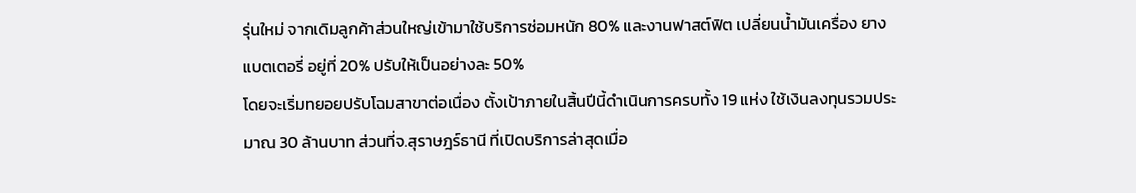รุ่นใหม่ จากเดิมลูกค้าส่วนใหญ่เข้ามาใช้บริการซ่อมหนัก 80% และงานฟาสต์ฟิต เปลี่ยนน้ำมันเครื่อง ยาง แบตเตอรี่ อยู่ที่ 20% ปรับให้เป็นอย่างละ 50%
โดยจะเริ่มทยอยปรับโฉมสาขาต่อเนื่อง ตั้งเป้าภายในสิ้นปีนี้ดำเนินการครบทั้ง 19 แห่ง ใช้เงินลงทุนรวมประมาณ 30 ล้านบาท ส่วนที่จ.สุราษฎร์ธานี ที่เปิดบริการล่าสุดเมื่อ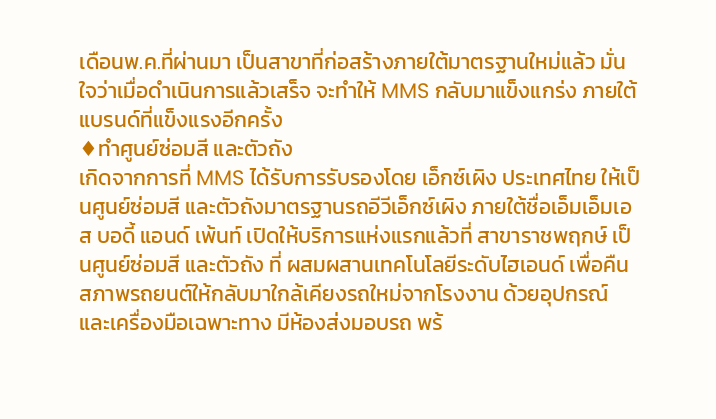เดือนพ.ค.ที่ผ่านมา เป็นสาขาที่ก่อสร้างภายใต้มาตรฐานใหม่แล้ว มั่นใจว่าเมื่อดำเนินการแล้วเสร็จ จะทำให้ MMS กลับมาแข็งแกร่ง ภายใต้แบรนด์ที่แข็งแรงอีกครั้ง
♦ทำศูนย์ซ่อมสี และตัวถัง
เกิดจากการที่ MMS ได้รับการรับรองโดย เอ็กซ์เผิง ประเทศไทย ให้เป็นศูนย์ซ่อมสี และตัวถังมาตรฐานรถอีวีเอ็กซ์เผิง ภายใต้ชื่อเอ็มเอ็มเอส บอดี้ แอนด์ เพ้นท์ เปิดให้บริการแห่งแรกแล้วที่ สาขาราชพฤกษ์ เป็นศูนย์ซ่อมสี และตัวถัง ที่ ผสมผสานเทคโนโลยีระดับไฮเอนด์ เพื่อคืนสภาพรถยนต์ให้กลับมาใกล้เคียงรถใหม่จากโรงงาน ด้วยอุปกรณ์ และเครื่องมือเฉพาะทาง มีห้องส่งมอบรถ พร้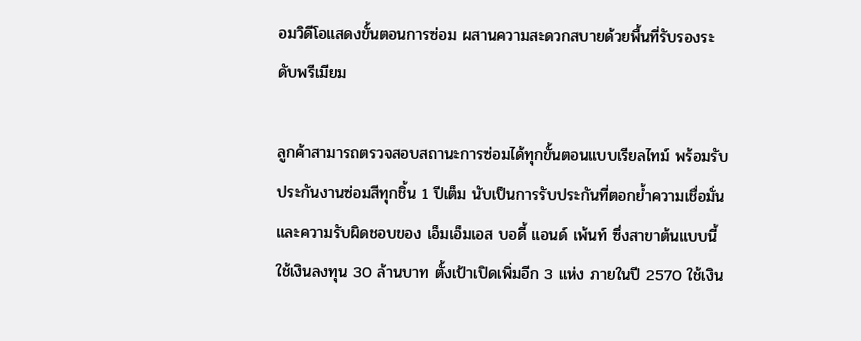อมวิดีโอแสดงขั้นตอนการซ่อม ผสานความสะดวกสบายด้วยพื้นที่รับรองระดับพรีเมียม

ลูกค้าสามารถตรวจสอบสถานะการซ่อมได้ทุกขั้นตอนแบบเรียลไทม์ พร้อมรับประกันงานซ่อมสีทุกชิ้น 1 ปีเต็ม นับเป็นการรับประกันที่ตอกย้ำความเชื่อมั่น และความรับผิดชอบของ เอ็มเอ็มเอส บอดี้ แอนด์ เพ้นท์ ซึ่งสาขาต้นแบบนี้ใช้เงินลงทุน 30 ล้านบาท ตั้งเป้าเปิดเพิ่มอีก 3 แห่ง ภายในปี 2570 ใช้เงิน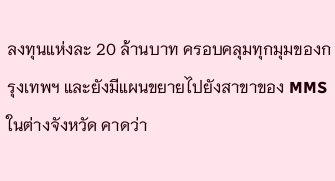ลงทุนแห่งละ 20 ล้านบาท ครอบคลุมทุกมุมของกรุงเทพฯ และยังมีแผนขยายไปยังสาขาของ MMS ในต่างจังหวัด คาดว่า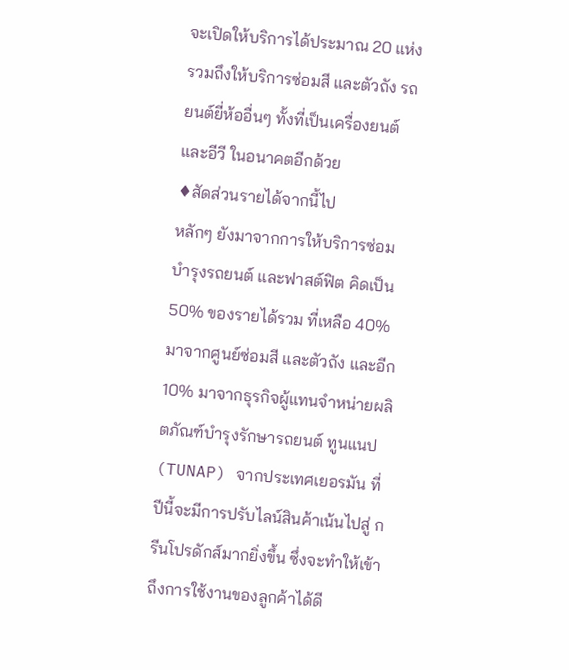จะเปิดให้บริการได้ประมาณ 20 แห่ง รวมถึงให้บริการซ่อมสี และตัวถัง รถยนต์ยี่ห้ออื่นๆ ทั้งที่เป็นเครื่องยนต์ และอีวี ในอนาคตอีกด้วย
♦สัดส่วนรายได้จากนี้ไป
หลักๆ ยังมาจากการให้บริการซ่อมบำรุงรถยนต์ และฟาสต์ฟิต คิดเป็น 50% ของรายได้รวม ที่เหลือ 40% มาจากศูนย์ซ่อมสี และตัวถัง และอีก 10% มาจากธุรกิจผู้แทนจำหน่ายผลิตภัณฑ์บำรุงรักษารถยนต์ ทูนแนป (TUNAP) จากประเทศเยอรมัน ที่ปีนี้จะมีการปรับไลน์สินค้าเน้นไปสู่ กรีนโปรดักส์มากยิ่งขึ้น ซึ่งจะทำให้เข้าถึงการใช้งานของลูกค้าได้ดี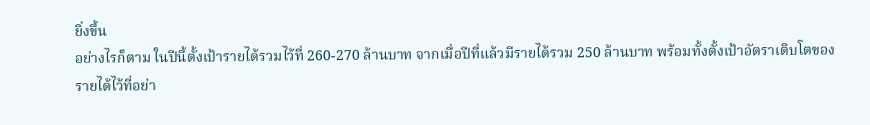ยิ่งขึ้น
อย่างไรก็ตาม ในปีนี้ตั้งเป้ารายได้รวมไว้ที่ 260-270 ล้านบาท จากเมื่อปีที่แล้วมีรายได้รวม 250 ล้านบาท พร้อมทั้งตั้งเป้าอัตราเติบโตของรายได้ไว้ที่อย่า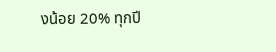งน้อย 20% ทุกปี